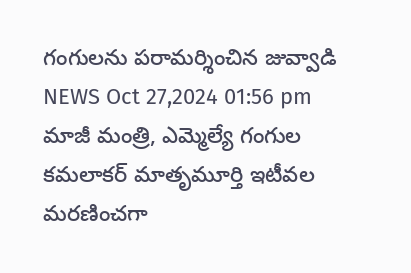గంగులను పరామర్శించిన జువ్వాడి
NEWS Oct 27,2024 01:56 pm
మాజీ మంత్రి, ఎమ్మెల్యే గంగుల కమలాకర్ మాతృమూర్తి ఇటీవల మరణించగా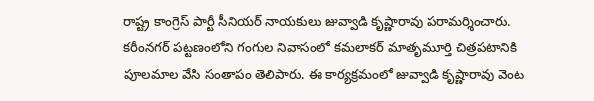రాష్ట్ర కాంగ్రెస్ పార్టీ సీనియర్ నాయకులు జువ్వాడి కృష్ణారావు పరామర్శించారు. కరీంనగర్ పట్టణంలోని గంగుల నివాసంలో కమలాకర్ మాతృమూర్తి చిత్రపటానికి పూలమాల వేసి సంతాపం తెలిపారు. ఈ కార్యక్రమంలో జువ్వాడి కృష్ణారావు వెంట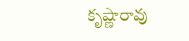కృష్ణారావు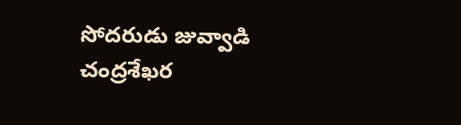సోదరుడు జువ్వాడి చంద్రశేఖర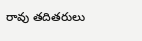రావు తదితరులు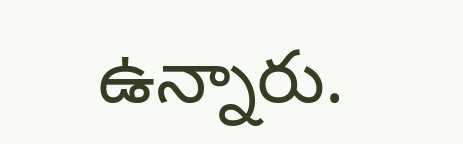ఉన్నారు.